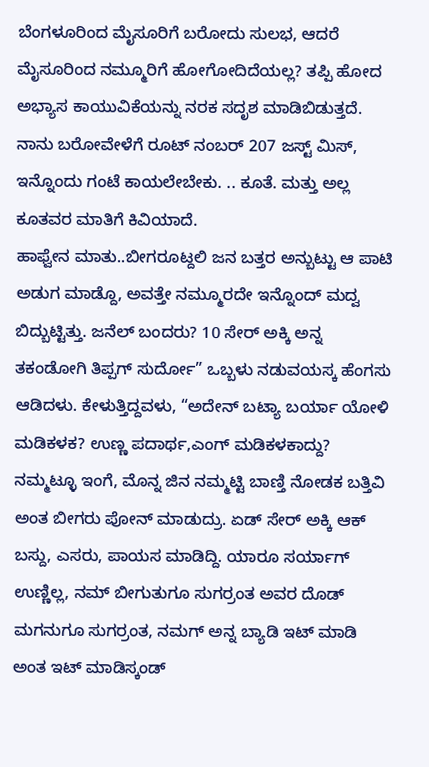ಬೆಂಗಳೂರಿಂದ ಮೈಸೂರಿಗೆ ಬರೋದು ಸುಲಭ, ಆದರೆ ಮೈಸೂರಿಂದ ನಮ್ಮೂರಿಗೆ ಹೋಗೋದಿದೆಯಲ್ಲ? ತಪ್ಪಿ ಹೋದ ಅಭ್ಯಾಸ ಕಾಯುವಿಕೆಯನ್ನು ನರಕ ಸದೃಶ ಮಾಡಿಬಿಡುತ್ತದೆ. ನಾನು ಬರೋವೇಳೆಗೆ ರೂಟ್ ನಂಬರ್ 207 ಜಸ್ಟ್ ಮಿಸ್, ಇನ್ನೊಂದು ಗಂಟೆ ಕಾಯಲೇಬೇಕು. .. ಕೂತೆ. ಮತ್ತು ಅಲ್ಲ ಕೂತವರ ಮಾತಿಗೆ ಕಿವಿಯಾದೆ.
ಹಾಫ್ವೇನ ಮಾತು..ಬೀಗರೂಟ್ದಲಿ ಜನ ಬತ್ತರ ಅನ್ಬುಟ್ಟು ಆ ಪಾಟಿ ಅಡುಗ ಮಾಡ್ದೊ, ಅವತ್ತೇ ನಮ್ಮೂರದೇ ಇನ್ನೊಂದ್ ಮದ್ವ ಬಿದ್ಬುಟ್ಟಿತ್ತು. ಜನೆಲ್ ಬಂದರು? 10 ಸೇರ್ ಅಕ್ಕಿ ಅನ್ನ ತಕಂಡೋಗಿ ತಿಪ್ಪಗ್ ಸುರ್ದೋ” ಒಬ್ಬಳು ನಡುವಯಸ್ಕ ಹೆಂಗಸು ಆಡಿದಳು. ಕೇಳುತ್ತಿದ್ದವಳು, “ಅದೇನ್ ಬಟ್ಯಾ ಬರ್ಯಾ ಯೋಳಿ ಮಡಿಕಳಕ? ಉಣ್ಣ ಪದಾರ್ಥ,ಎಂಗ್ ಮಡಿಕಳಕಾದ್ದು? ನಮ್ಮಟ್ಳೂ ಇಂಗೆ, ಮೊನ್ನ ಜಿನ ನಮ್ಮಟ್ಟಿ ಬಾಣ್ತಿ ನೋಡಕ ಬತ್ತಿವಿ ಅಂತ ಬೀಗರು ಪೋನ್ ಮಾಡುದ್ರು. ಏಡ್ ಸೇರ್ ಅಕ್ಕಿ ಆಕ್ ಬಸ್ದು, ಎಸರು, ಪಾಯಸ ಮಾಡಿದ್ದಿ. ಯಾರೂ ಸರ್ಯಾಗ್ ಉಣ್ಣಿಲ್ಲ, ನಮ್ ಬೀಗುತುಗೂ ಸುಗರ್ರಂತ ಅವರ ದೊಡ್ ಮಗನುಗೂ ಸುಗರ್ರಂತ, ನಮಗ್ ಅನ್ನ ಬ್ಯಾಡಿ ಇಟ್ ಮಾಡಿ ಅಂತ ಇಟ್ ಮಾಡಿಸ್ಕಂಡ್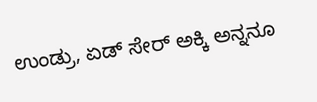ಉಂಡ್ರು, ಏಡ್ ಸೇರ್ ಅಕ್ಕಿ ಅನ್ನನೂ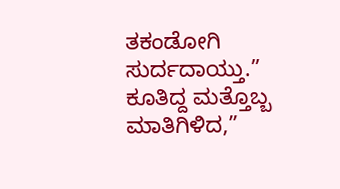ತಕಂಡೋಗಿ ಸುರ್ದದಾಯ್ತು.” ಕೂತಿದ್ದ ಮತ್ತೊಬ್ಬ ಮಾತಿಗಿಳಿದ,”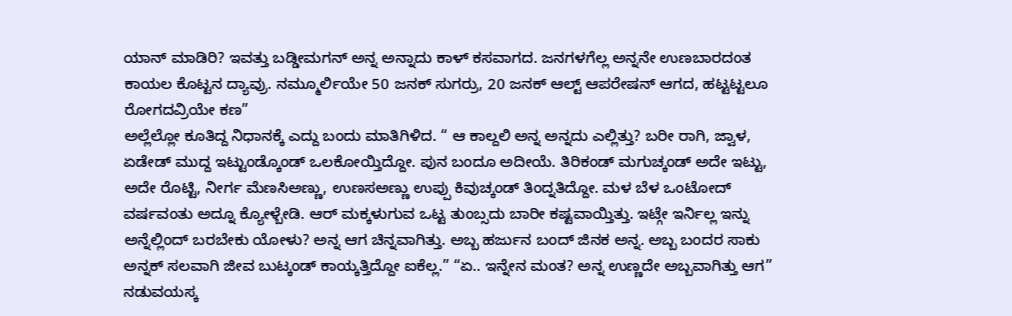ಯಾನ್ ಮಾಡಿರಿ? ಇವತ್ತು ಬಡ್ಡೀಮಗನ್ ಅನ್ನ ಅನ್ನಾದು ಕಾಳ್ ಕಸವಾಗದ. ಜನಗಳಗೆಲ್ಲ ಅನ್ನನೇ ಉಣಬಾರದಂತ ಕಾಯಲ ಕೊಟ್ಟನ ದ್ಯಾವ್ರು. ನಮ್ಮೂರ್ಲಿಯೇ 50 ಜನಕ್ ಸುಗರ್ರು, 20 ಜನಕ್ ಆಲ್ಟ್ ಆಪರೇಷನ್ ಆಗದ, ಹಟ್ಟಟ್ಟಲೂ ರೋಗದವ್ರಿಯೇ ಕಣ”
ಅಲ್ಲೆಲ್ಲೋ ಕೂತಿದ್ದ ನಿಧಾನಕ್ಕೆ ಎದ್ದು ಬಂದು ಮಾತಿಗಿಳಿದ. “ ಆ ಕಾಲ್ದಲಿ ಅನ್ನ ಅನ್ನದು ಎಲ್ಲಿತ್ತು? ಬರೀ ರಾಗಿ, ಜ್ವಾಳ, ಏಡೇಡ್ ಮುದ್ದ ಇಟ್ಟುಂಡ್ಕೊಂಡ್ ಒಲಕೋಯ್ತಿದ್ದೋ. ಪುನ ಬಂದೂ ಅದೀಯೆ. ತಿರಿಕಂಡ್ ಮಗುಚ್ಕಂಡ್ ಅದೇ ಇಟ್ಟು, ಅದೇ ರೊಟ್ಟಿ, ನೀರ್ಗ ಮೆಣಸಿಅಣ್ಣು, ಉಣಸಅಣ್ಣು ಉಪ್ಪು ಕಿವುಚ್ಕಂಡ್ ತಿಂದ್ನತಿದ್ದೋ. ಮಳ ಬೆಳ ಒಂಟೋದ್ ವರ್ಷವಂತು ಅದ್ನೂ ಕ್ಯೋಳ್ಬೇಡಿ. ಆರ್ ಮಕ್ಕಳುಗುವ ಒಟ್ಟ ತುಂಬ್ಸದು ಬಾರೀ ಕಷ್ಟವಾಯ್ತಿತ್ತು. ಇಟ್ಗೇ ಇರ್ನಿಲ್ಲ ಇನ್ನು ಅನ್ನೆಲ್ಲಿಂದ್ ಬರಬೇಕು ಯೋಳು? ಅನ್ನ ಆಗ ಚಿನ್ನವಾಗಿತ್ತು. ಅಬ್ಬ ಹರ್ಜುನ ಬಂದ್ ಜಿನಕ ಅನ್ನ. ಅಬ್ಬ ಬಂದರ ಸಾಕು ಅನ್ನಕ್ ಸಲವಾಗಿ ಜೀವ ಬುಟ್ಕಂಡ್ ಕಾಯ್ಕತ್ತಿದ್ದೋ ಐಕೆಲ್ಲ.” “ಏ.. ಇನ್ನೇನ ಮಂತ? ಅನ್ನ ಉಣ್ಣದೇ ಅಬ್ಬವಾಗಿತ್ತು ಆಗ” ನಡುವಯಸ್ಕ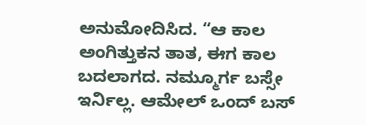ಅನುಮೋದಿಸಿದ. “ಆ ಕಾಲ ಅಂಗಿತ್ತುಕನ ತಾತ, ಈಗ ಕಾಲ ಬದಲಾಗದ. ನಮ್ಮೂರ್ಗ ಬಸ್ಸೇ ಇರ್ನಿಲ್ಲ. ಆಮೇಲ್ ಒಂದ್ ಬಸ್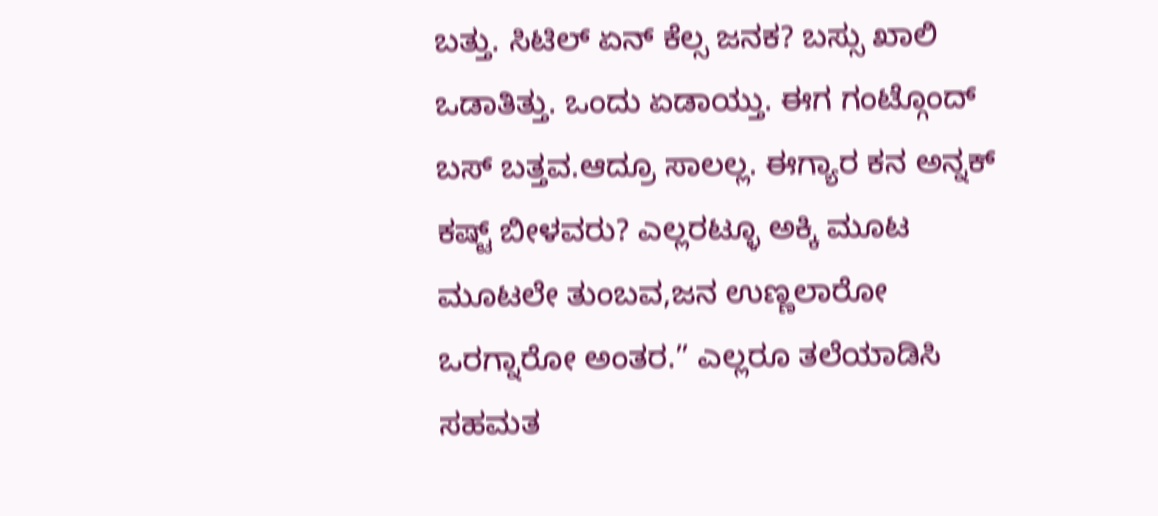ಬತ್ತು. ಸಿಟಿಲ್ ಏನ್ ಕೆಲ್ಸ ಜನಕ? ಬಸ್ಸು ಖಾಲಿ ಒಡಾತಿತ್ತು. ಒಂದು ಏಡಾಯ್ತು. ಈಗ ಗಂಟ್ಗೊಂದ್ ಬಸ್ ಬತ್ತವ.ಆದ್ರೂ ಸಾಲಲ್ಲ. ಈಗ್ಯಾರ ಕನ ಅನ್ನಕ್ ಕಷ್ಟ್ ಬೀಳವರು? ಎಲ್ಲರಟ್ಳೂ ಅಕ್ಕಿ ಮೂಟ ಮೂಟಲೇ ತುಂಬವ,ಜನ ಉಣ್ಣಲಾರೋ ಒರಗ್ನಾರೋ ಅಂತರ.” ಎಲ್ಲರೂ ತಲೆಯಾಡಿಸಿ ಸಹಮತ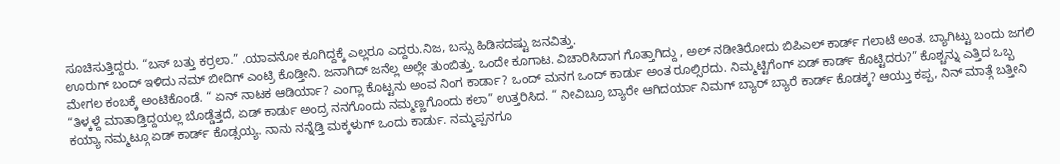ಸೂಚಿಸುತ್ತಿದ್ದರು. “ಬಸ್ ಬತ್ತು ಕರ್ರಲಾ.” .ಯಾವನೋ ಕೂಗಿದ್ದಕ್ಕೆ ಎಲ್ಲರೂ ಎದ್ದರು.ನಿಜ, ಬಸ್ಸು ಹಿಡಿಸದಷ್ಟು ಜನವಿತ್ತು.
ಊರುಗ್ ಬಂದ್ ಇಳಿದು ನಮ್ ಬೀದಿಗ್ ಎಂಟ್ರಿ ಕೊಡ್ತೀನಿ. ಜನಾಗಿದ್ ಜನೆಲ್ಲ ಅಲ್ಲೇ ತುಂಬಿತ್ತು. ಒಂದೇ ಕೂಗಾಟ. ವಿಚಾರಿಸಿದಾಗ ಗೊತ್ತಾಗಿದ್ದು , ಅಲ್ ನಡೀತಿರೋದು ಬಿಪಿಎಲ್ ಕಾರ್ಡ್ ಗಲಾಟೆ ಅಂತ. ಬ್ಯಾಗಿಟ್ಟು ಬಂದು ಜಗಲಿ ಮೇಗಲ ಕಂಬಕ್ಕೆ ಅಂಟಿಕೊಂಡೆ. “ ಏನ್ ನಾಟಕ ಆಡಿರ್ಯಾ? ಎಂಗ್ಲಾ ಕೊಟ್ಟನು ಅಂವ ನಿಂಗ ಕಾರ್ಡಾ? ಒಂದ್ ಮನಗ ಒಂದ್ ಕಾರ್ಡು ಅಂತ ರೂಲ್ಸಿರದು. ನಿಮ್ಮಟ್ಟಿಗೆಂಗ್ ಏಡ್ ಕಾರ್ಡ್ ಕೊಟ್ಟಿದರು?” ಕೊಶ್ಚನ್ನು ಎತ್ತಿದ ಒಬ್ಬ “ತಿಳ್ಕಳ್ದೆ ಮಾತಾಡ್ತಿದ್ದಯಲ್ಲ ಬೊಡ್ಡೆತ್ತದೆ, ಏಡ್ ಕಾರ್ಡು ಅಂದ್ರ ನನಗೊಂದು ನಮ್ಮಣ್ಣಗೊಂದು ಕಲಾ” ಉತ್ತರಿಸಿದ. “ ನೀವಿಬ್ರೂ ಬ್ಯಾರೇ ಆಗಿದರ್ಯಾ ನಿಮಗ್ ಬ್ಯಾರ್ ಬ್ಯಾರೆ ಕಾರ್ಡ್ ಕೊಡಕ್ಕ? ಆಯ್ತು ಕಪ್ಪ, ನಿನ್ ಮಾತ್ಗೆ ಬತ್ತೀನಿ ಕಯ್ಯಾ ನಮ್ಮಟ್ಗೂ ಏಡ್ ಕಾರ್ಡ್ ಕೊಡ್ಸಯ್ಯ. ನಾನು ನನ್ನೆಡ್ತಿ ಮಕ್ಕಳುಗ್ ಒಂದು ಕಾರ್ಡು. ನಮ್ಮಪ್ಪನಗೂ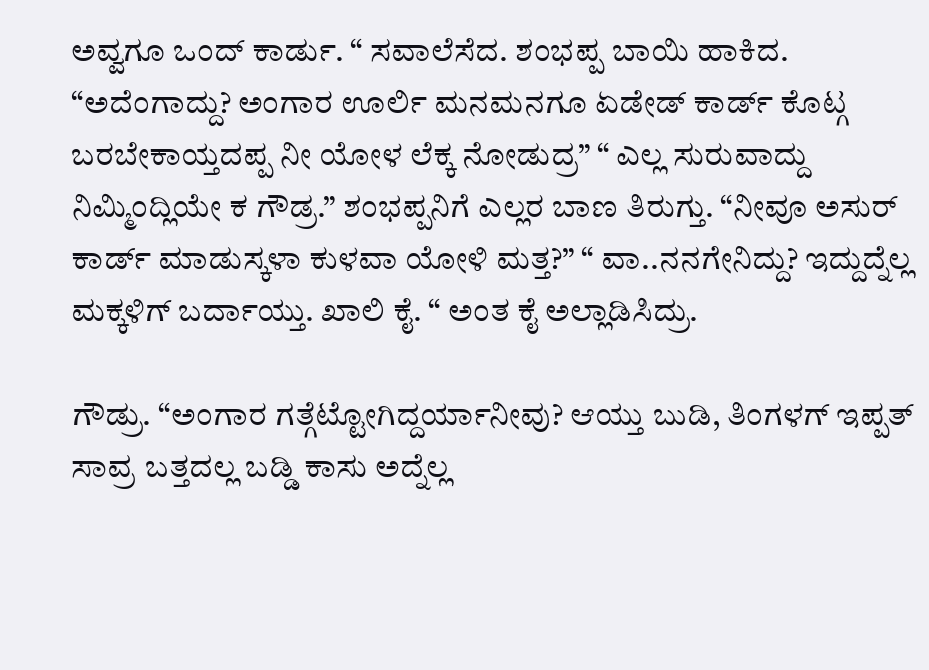ಅವ್ವಗೂ ಒಂದ್ ಕಾರ್ಡು. “ ಸವಾಲೆಸೆದ. ಶಂಭಪ್ಪ ಬಾಯಿ ಹಾಕಿದ. “ಅದೆಂಗಾದ್ದು? ಅಂಗಾರ ಊರ್ಲಿ ಮನಮನಗೂ ಏಡೇಡ್ ಕಾರ್ಡ್ ಕೊಟ್ಗ ಬರಬೇಕಾಯ್ತದಪ್ಪ ನೀ ಯೋಳ ಲೆಕ್ಕ ನೋಡುದ್ರ” “ ಎಲ್ಲ ಸುರುವಾದ್ದು ನಿಮ್ಮಿಂದ್ಲಿಯೇ ಕ ಗೌಡ್ರ.” ಶಂಭಪ್ಪನಿಗೆ ಎಲ್ಲರ ಬಾಣ ತಿರುಗ್ತು. “ನೀವೂ ಅಸುರ್ ಕಾರ್ಡ್ ಮಾಡುಸ್ಕಳಾ ಕುಳವಾ ಯೋಳಿ ಮತ್ತ?” “ ವಾ..ನನಗೇನಿದ್ದು? ಇದ್ದುದ್ನೆಲ್ಲ ಮಕ್ಕಳಿಗ್ ಬರ್ದಾಯ್ತು. ಖಾಲಿ ಕೈ. “ ಅಂತ ಕೈ ಅಲ್ಲಾಡಿಸಿದ್ರು.

ಗೌಡ್ರು. “ಅಂಗಾರ ಗತ್ಗೆಟ್ಟೋಗಿದ್ದರ್ಯಾನೀವು? ಆಯ್ತು ಬುಡಿ, ತಿಂಗಳಗ್ ಇಪ್ಪತ್ ಸಾವ್ರ ಬತ್ತದಲ್ಲ ಬಡ್ಡಿ ಕಾಸು ಅದ್ನೆಲ್ಲ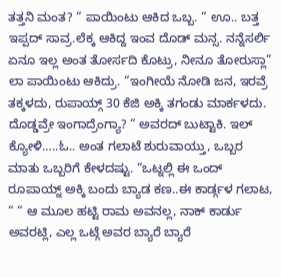ತತ್ತನಿ ಮಂತ? “ ಪಾಯಿಂಟು ಆಕಿದ ಒಬ್ಬ. “ ಊ.. ಬತ್ತ ಇಪ್ಪದ್ ಸಾವ್ರ.ಲೆಕ್ಕ ಆಕಿದ್ದ ಇಂವ ದೊಡ್ ಮನ್ಸ. ನನ್ನೆಸರ್ಲಿ ಏನೂ ಇಲ್ಲ ಅಂತ ತೋರ್ಸದಿ ಕೊಟ್ರು, ನೀನೂ ತೋರುಸ್ಲಾ” ಲಾ ಪಾಯಿಂಟು ಆಕಿದ್ರು. “ಇಂಗೀಯೆ ನೋಡಿ ಜನ, ಇರವ್ರೆ ತಕ್ಕಳದು, ರುಪಾಯ್ಗ್ 30 ಕೆಜಿ ಅಕ್ಕಿ ತಗಂಡು ಮಾರ್ಕಳದು. ದೊಡ್ಡವ್ರೇ ಇಂಗಾದ್ರೆಂಗ್ಯಾ? “ ಅವರದ್ ಬುಟ್ಟಾಕಿ. ಇಲ್ ಕ್ಯೋಳಿ…..ಓ.. ಅಂತ ಗಲಾಟೆ ಶುರುವಾಯ್ತು, ಒಬ್ಬರ ಮಾತು ಒಬ್ಬರಿಗೆ ಕೇಳದಷ್ಟು. “ಒಟ್ನಲ್ಲಿ ಈ ಒಂದ್ ರೂಪಾಯ್ನ್ ಅಕ್ಕಿ ಬಂದು ಬ್ಯಾಡ ಕಣ..ಈ ಕಾರ್ಡ್ಗಳ ಗಲಾಟ, “ “ ಆ ಮೂಲ ಹಟ್ಟಿ ರಾಮ ಅವನಲ್ಲ, ನಾಕ್ ಕಾರ್ಡು ಅವರಟ್ಲಿ, ಎಲ್ಲ ಒಟ್ಗೆ ಅವರ ಬ್ಯಾರೆ ಬ್ಯಾರೆ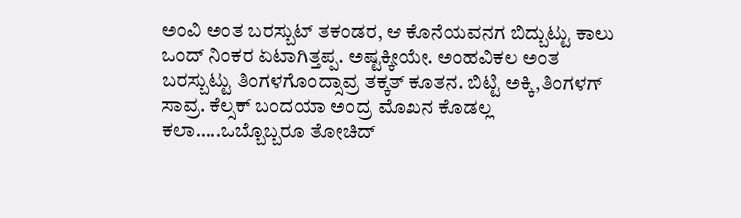ಅಂವಿ ಅಂತ ಬರಸ್ಬುಟ್ ತಕಂಡರ, ಆ ಕೊನೆಯವನಗ ಬಿದ್ಬುಟ್ಟು ಕಾಲು ಒಂದ್ ನಿಂಕರ ಏಟಾಗಿತ್ತಪ್ಪ. ಅಷ್ಟಕ್ಕೀಯೇ. ಅಂಹವಿಕಲ ಅಂತ ಬರಸ್ಬುಟ್ಟು ತಿಂಗಳಗೊಂದ್ಸಾವ್ರ ತಕ್ಕತ್ ಕೂತನ. ಬಿಟ್ಟಿ ಅಕ್ಕಿ,ತಿಂಗಳಗ್ ಸಾವ್ರ. ಕೆಲ್ಸಕ್ ಬಂದಯಾ ಅಂದ್ರ ಮೊಖನ ಕೊಡಲ್ಲ ಕಲಾ…..ಒಬ್ಬೊಬ್ಬರೂ ತೋಚಿದ್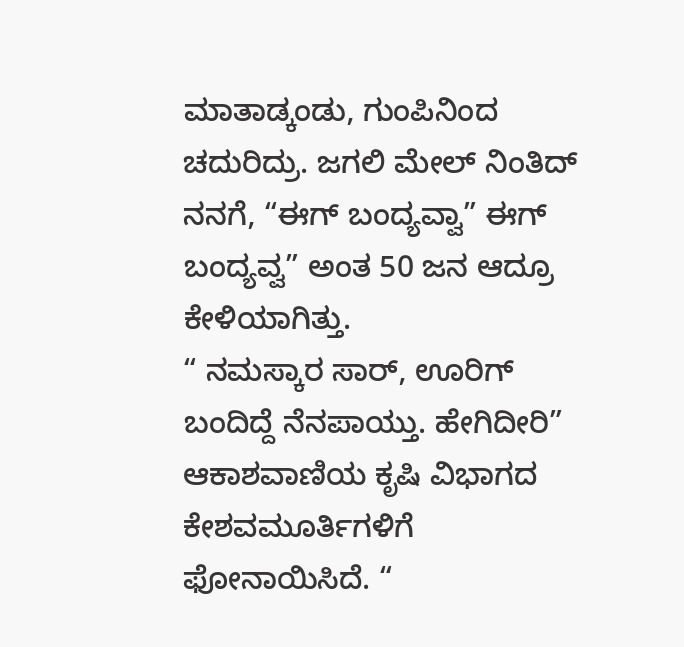ಮಾತಾಡ್ಕಂಡು, ಗುಂಪಿನಿಂದ ಚದುರಿದ್ರು. ಜಗಲಿ ಮೇಲ್ ನಿಂತಿದ್ ನನಗೆ, “ಈಗ್ ಬಂದ್ಯವ್ವಾ” ಈಗ್ ಬಂದ್ಯವ್ವ” ಅಂತ 50 ಜನ ಆದ್ರೂ ಕೇಳಿಯಾಗಿತ್ತು.
“ ನಮಸ್ಕಾರ ಸಾರ್, ಊರಿಗ್ ಬಂದಿದ್ದೆ ನೆನಪಾಯ್ತು. ಹೇಗಿದೀರಿ” ಆಕಾಶವಾಣಿಯ ಕೃಷಿ ವಿಭಾಗದ ಕೇಶವಮೂರ್ತಿಗಳಿಗೆ ಫೋನಾಯಿಸಿದೆ. “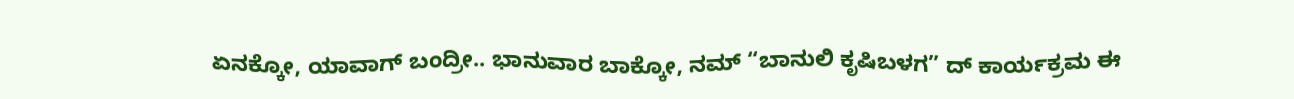ಏನಕ್ಕೋ, ಯಾವಾಗ್ ಬಂದ್ರೀ.. ಭಾನುವಾರ ಬಾಕ್ಕೋ, ನಮ್ “ಬಾನುಲಿ ಕೃಷಿಬಳಗ” ದ್ ಕಾರ್ಯಕ್ರಮ ಈ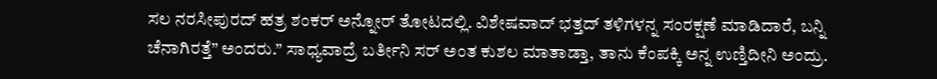ಸಲ ನರಸೀಪುರದ್ ಹತ್ರ ಶಂಕರ್ ಅನ್ನೋರ್ ತೋಟದಲ್ಲಿ. ವಿಶೇಷವಾದ್ ಭತ್ತದ್ ತಳಿಗಳನ್ನ ಸಂರಕ್ಷಣೆ ಮಾಡಿದಾರೆ, ಬನ್ನಿ ಚೆನಾಗಿರತ್ತೆ” ಅಂದರು.” ಸಾಧ್ಯವಾದ್ರೆ ಬರ್ತೀನಿ ಸರ್ ಅಂತ ಕುಶಲ ಮಾತಾಡ್ತಾ, ತಾನು ಕೆಂಪಕ್ಕಿ ಅನ್ನ ಉಣ್ತಿದೀನಿ ಅಂದ್ರು.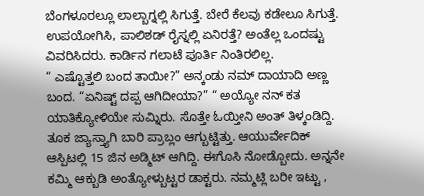ಬೆಂಗಳೂರಲ್ಲೂ ಲಾಲ್ಬಾಗ್ನಲ್ಲಿ ಸಿಗುತ್ತೆ. ಬೇರೆ ಕೆಲವು ಕಡೇಲೂ ಸಿಗುತ್ತೆ. ಉಪಯೋಗಿಸಿ, ಪಾಲಿಶಡ್ ರೈಸ್ನಲ್ಲಿ ಏನಿರತ್ತೆ? ಅಂತೆಲ್ಲ ಒಂದಷ್ಟು ವಿವರಿಸಿದರು. ಕಾರ್ಡಿನ ಗಲಾಟೆ ಪೂರ್ತಿ ನಿಂತಿರಲಿಲ್ಲ.
“ ಎಷ್ಟೊತ್ತಲಿ ಬಂದ ತಾಯೀ?” ಅನ್ಕಂಡು ನಮ್ ದಾಯಾದಿ ಅಣ್ಣ ಬಂದ. “ಏನಿಷ್ಟ್ ದಪ್ಪ ಆಗಿದೀಯಾ?” “ ಅಯ್ಯೋ ನನ್ ಕತ ಯಾತಿಕ್ಯೋಳಿಯೇ ಸುಮ್ನಿರು. ಸೊತ್ತೇ ಓಯ್ತೀನಿ ಅಂತ್ ತಿಳ್ಕಂಡಿದ್ದಿ. ತೂಕ ಜ್ಯಾಸ್ತ್ಯಾಗಿ ಬಾರಿ ಪ್ರಾಬ್ಲಂ ಆಗ್ಬುಟ್ಟಿತ್ತು. ಆಯುರ್ವೇದಿಕ್ ಆಸ್ಪಿಟಲ್ಲಿ 15 ಜಿನ ಅಡ್ಮಿಟ್ ಆಗಿದ್ದಿ. ಈಗೊಸಿ ನೋಡ್ಬೋದು. ಅನ್ನನೇ ಕಮ್ಮಿ ಆಕ್ಬುಡಿ ಅಂತ್ಯೋಳ್ಬುಟ್ಟರ ಡಾಕ್ಟರು. ನಮ್ಮಟ್ಲಿ ಬರೀ ಇಟ್ಟು ,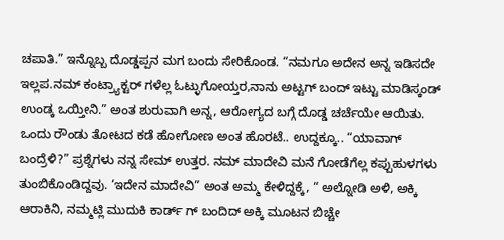ಚಪಾತಿ.” ಇನ್ನೊಬ್ಬ ದೊಡ್ಡಪ್ಪನ ಮಗ ಬಂದು ಸೇರಿಕೊಂಡ. “ನಮಗೂ ಅದೇನ ಅನ್ನ ಇಡಿಸದೇ ಇಲ್ಲಪ.ನಮ್ ಕಂಟ್ರ್ಯಾಕ್ಟರ್ ಗಳೆಲ್ಲ ಓಟ್ಳುಗೋಯ್ತರ,ನಾನು ಅಟ್ಟಗ್ ಬಂದ್ ಇಟ್ಟು ಮಾಡಿಸ್ಕಂಡ್ ಉಂಡ್ಕ ಒಯ್ತೀನಿ.” ಅಂತ ಶುರುವಾಗಿ ಅನ್ನ, ಆರೋಗ್ಯದ ಬಗ್ಗೆ ದೊಡ್ಡ ಚರ್ಚೆಯೇ ಆಯಿತು.
ಒಂದು ರೌಂಡು ತೋಟದ ಕಡೆ ಹೋಗೋಣ ಅಂತ ಹೊರಟೆ.. ಉದ್ದಕ್ಕೂ.. “ಯಾವಾಗ್ ಬಂದ್ರೆಳಿ?” ಪ್ರಶ್ನೆಗಳು ನನ್ನ ಸೇಮ್ ಉತ್ತರ. ನಮ್ ಮಾದೇವಿ ಮನೆ ಗೋಡೆಗೆಲ್ಲ ಕಪ್ಪುಹುಳಗಳು ತುಂಬಿಕೊಂಡಿದ್ದವು. ‘ಇದೇನ ಮಾದೇವಿ” ಅಂತ ಅಮ್ಮ ಕೇಳಿದ್ದಕ್ಕೆ, “ ಅಲ್ನೋಡಿ ಅಳಿ, ಅಕ್ಕಿ ಆರಾಕಿನಿ, ನಮ್ಮಟ್ಲಿ ಮುದುಕಿ ಕಾರ್ಡ್ ಗ್ ಬಂದಿದ್ ಅಕ್ಕಿ ಮೂಟನ ಬಿಚ್ಚೇ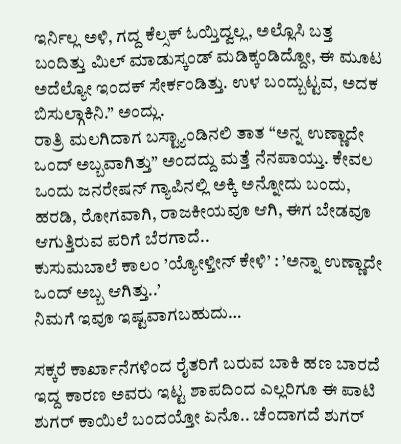ಇರ್ನಿಲ್ಲ ಅಳಿ, ಗದ್ದ ಕೆಲ್ಸಕ್ ಓಯ್ತಿದ್ವಲ್ಲ, ಅಲ್ಲೊಸಿ ಬತ್ತ ಬಂದಿತ್ತು ಮಿಲ್ ಮಾಡುಸ್ಕಂಡ್ ಮಡಿಕ್ಕಂಡಿದ್ದೋ, ಈ ಮೂಟ ಅದೆಲ್ಯೋ ಇಂದಕ್ ಸೇರ್ಕಂಡಿತ್ತು. ಉಳ ಬಂದ್ಬುಟ್ಟವ, ಅದಕ ಬಿಸುಲ್ಗಾಕಿನಿ.” ಅಂದ್ಲು.
ರಾತ್ರಿ ಮಲಗಿದಾಗ ಬಸ್ಟ್ಯಾಂಡಿನಲಿ ತಾತ “ಅನ್ನ ಉಣ್ಣಾದೇ ಒಂದ್ ಅಬ್ಬವಾಗಿತ್ತು” ಅಂದದ್ದು ಮತ್ತೆ ನೆನಪಾಯ್ತು. ಕೇವಲ ಒಂದು ಜನರೇಷನ್ ಗ್ಯಾಪಿನಲ್ಲಿ ಅಕ್ಕಿ ಅನ್ನೋದು ಬಂದು, ಹರಡಿ, ರೋಗವಾಗಿ, ರಾಜಕೀಯವೂ ಆಗಿ, ಈಗ ಬೇಡವೂ ಆಗುತ್ತಿರುವ ಪರಿಗೆ ಬೆರಗಾದೆ..
ಕುಸುಮಬಾಲೆ ಕಾಲಂ ’ಯ್ಯೋಳ್ತೀನ್ ಕೇಳಿ’ : ’ಅನ್ನಾ ಉಣ್ಣಾದೇ ಒಂದ್ ಅಬ್ಬ ಆಗಿತ್ತು..’
ನಿಮಗೆ ಇವೂ ಇಷ್ಟವಾಗಬಹುದು…

ಸಕ್ಕರೆ ಕಾರ್ಖಾನೆಗಳಿಂದ ರೈತರಿಗೆ ಬರುವ ಬಾಕಿ ಹಣ ಬಾರದೆ ಇದ್ದ ಕಾರಣ ಅವರು ಇಟ್ಟ ಶಾಪದಿಂದ ಎಲ್ಲರಿಗೂ ಈ ಪಾಟಿ ಶುಗರ್ ಕಾಯಿಲೆ ಬಂದಯ್ತೋ ಏನೊ.. ಚೆಂದಾಗದೆ ಶುಗರ್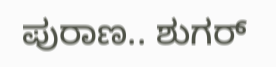ಪುರಾಣ.. ಶುಗರ್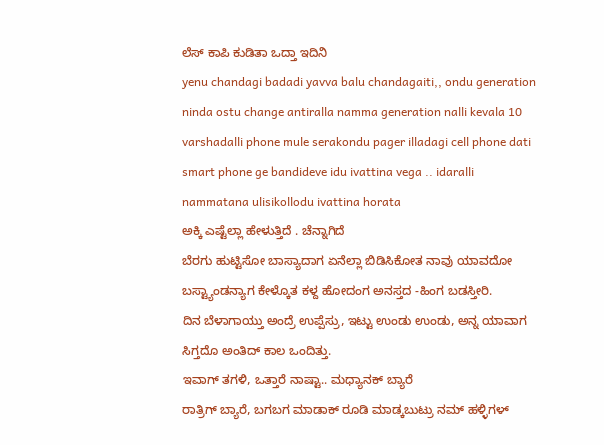ಲೆಸ್ ಕಾಪಿ ಕುಡಿತಾ ಒದ್ತಾ ಇದಿನಿ
yenu chandagi badadi yavva balu chandagaiti,, ondu generation ninda ostu change antiralla namma generation nalli kevala 10 varshadalli phone mule serakondu pager illadagi cell phone dati smart phone ge bandideve idu ivattina vega .. idaralli nammatana ulisikollodu ivattina horata
ಅಕ್ಕಿ ಎಷ್ಟೆಲ್ಲಾ ಹೇಳುತ್ತಿದೆ . ಚೆನ್ನಾಗಿದೆ
ಬೆರಗು ಹುಟ್ಟಿಸೋ ಬಾಸ್ಯಾದಾಗ ಏನೆಲ್ಲಾ ಬಿಡಿಸಿಕೋತ ನಾವು ಯಾವದೋ ಬಸ್ಟ್ಯಾಂಡನ್ಯಾಗ ಕೇಳ್ಕೊತ ಕಳ್ದ ಹೋದಂಗ ಅನಸ್ತದ -ಹಿಂಗ ಬಡಸ್ತೀರಿ.
ದಿನ ಬೆಳಾಗಾಯ್ತು ಅಂದ್ರೆ ಉಪ್ಪೆಸ್ರು, ಇಟ್ಟು ಉಂಡು ಉಂಡು, ಅನ್ನ ಯಾವಾಗ ಸಿಗ್ತದೊ ಅಂತಿದ್ ಕಾಲ ಒಂದಿತ್ತು.
ಇವಾಗ್ ತಗಳಿ, ಒತ್ತಾರೆ ನಾಷ್ಟಾ.. ಮಧ್ಯಾನಕ್ ಬ್ಯಾರೆ
ರಾತ್ರಿಗ್ ಬ್ಯಾರೆ, ಬಗಬಗ ಮಾಡಾಕ್ ರೂಡಿ ಮಾಡ್ಕಬುಟ್ರು ನಮ್ ಹಳ್ಳಿಗಳ್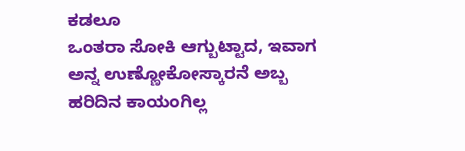ಕಡಲೂ
ಒಂತರಾ ಸೋಕಿ ಆಗ್ಬುಟ್ಟಾದ, ಇವಾಗ ಅನ್ನ ಉಣ್ಣೋಕೋಸ್ಕಾರನೆ ಅಬ್ಬ ಹರಿದಿನ ಕಾಯಂಗಿಲ್ಲ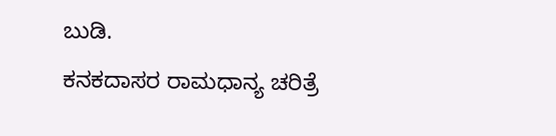ಬುಡಿ.
ಕನಕದಾಸರ ರಾಮಧಾನ್ಯ ಚರಿತ್ರೆ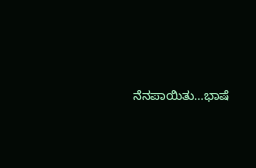ನೆನಪಾಯಿತು…ಭಾಷೆ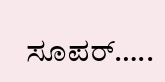ಸೂಪರ್…..